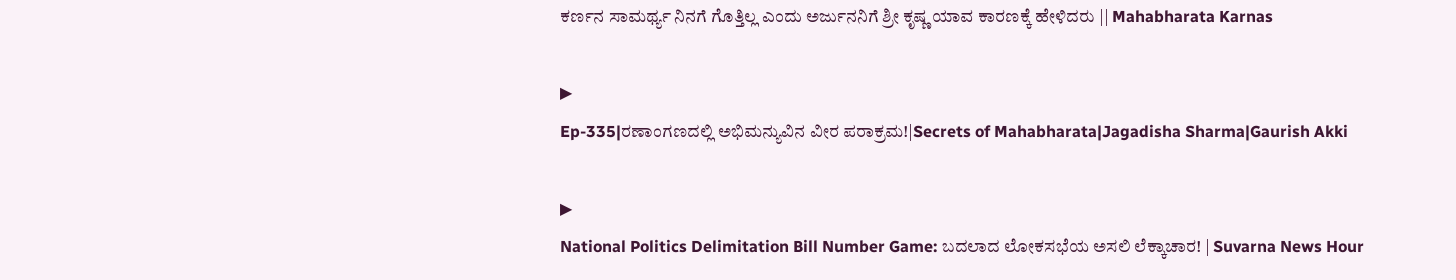ಕರ್ಣನ ಸಾಮರ್ಥ್ಯ ನಿನಗೆ ಗೊತ್ತಿಲ್ಲ ಎಂದು ಅರ್ಜುನನಿಗೆ ಶ್ರೀ ಕೃಷ್ಣ ಯಾವ ಕಾರಣಕ್ಕೆ ಹೇಳಿದರು || Mahabharata Karnas

▶
Ep-335|ರಣಾಂಗಣದಲ್ಲಿ ಅಭಿಮನ್ಯುವಿನ ವೀರ ಪರಾಕ್ರಮ!|Secrets of Mahabharata|Jagadisha Sharma|Gaurish Akki

▶
National Politics Delimitation Bill Number Game: ಬದಲಾದ ಲೋಕಸಭೆಯ ಅಸಲಿ ಲೆಕ್ಕಾಚಾರ! | Suvarna News Hour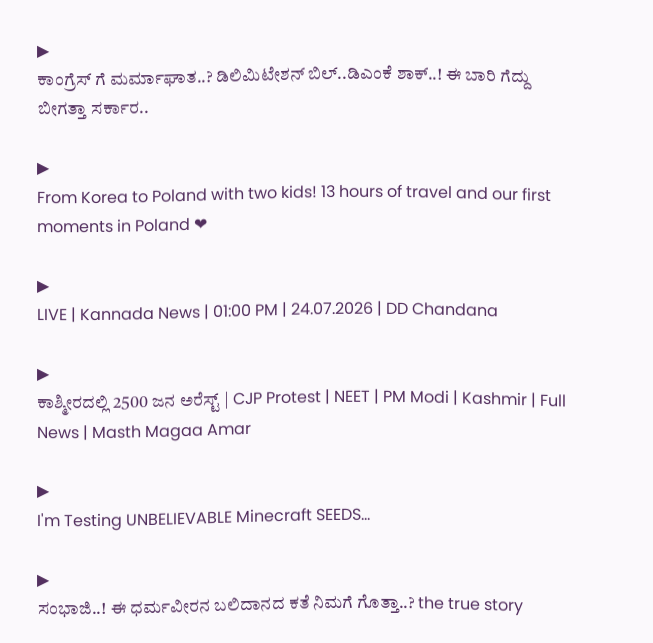▶
ಕಾಂಗ್ರೆಸ್ ಗೆ ಮರ್ಮಾಘಾತ..? ಡಿಲಿಮಿಟೇಶನ್ ಬಿಲ್..ಡಿಎಂಕೆ ಶಾಕ್..! ಈ ಬಾರಿ ಗೆದ್ದು ಬೀಗತ್ತಾ ಸರ್ಕಾರ..

▶
From Korea to Poland with two kids! 13 hours of travel and our first moments in Poland ❤

▶
LIVE | Kannada News | 01:00 PM | 24.07.2026 | DD Chandana

▶
ಕಾಶ್ಮೀರದಲ್ಲಿ 2500 ಜನ ಅರೆಸ್ಟ್ | CJP Protest | NEET | PM Modi | Kashmir | Full News | Masth Magaa Amar

▶
I'm Testing UNBELIEVABLE Minecraft SEEDS...

▶
ಸಂಭಾಜಿ..! ಈ ಧರ್ಮವೀರನ ಬಲಿದಾನದ ಕತೆ ನಿಮಗೆ ಗೊತ್ತಾ..? the true story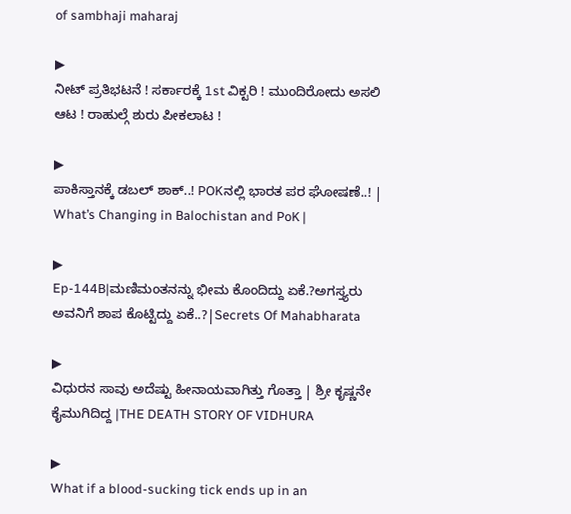of sambhaji maharaj

▶
ನೀಟ್ ಪ್ರತಿಭಟನೆ ! ಸರ್ಕಾರಕ್ಕೆ 1st ವಿಕ್ಟರಿ ! ಮುಂದಿರೋದು ಅಸಲಿ ಆಟ ! ರಾಹುಲ್ಗೆ ಶುರು ಪೀಕಲಾಟ !

▶
ಪಾಕಿಸ್ತಾನಕ್ಕೆ ಡಬಲ್ ಶಾಕ್..! POKನಲ್ಲಿ ಭಾರತ ಪರ ಘೋಷಣೆ..! | What’s Changing in Balochistan and PoK |

▶
Ep-144B|ಮಣಿಮಂತನನ್ನು ಭೀಮ ಕೊಂದಿದ್ದು ಏಕೆ.?ಅಗಸ್ತ್ಯರು ಅವನಿಗೆ ಶಾಪ ಕೊಟ್ಟಿದ್ದು ಏಕೆ..?|Secrets Of Mahabharata

▶
ವಿಧುರನ ಸಾವು ಅದೆಷ್ಟು ಹೀನಾಯವಾಗಿತ್ತು ಗೊತ್ತಾ | ಶ್ರೀ ಕೃಷ್ಣನೇ ಕೈಮುಗಿದಿದ್ದ |THE DEATH STORY OF VIDHURA

▶
What if a blood-sucking tick ends up in an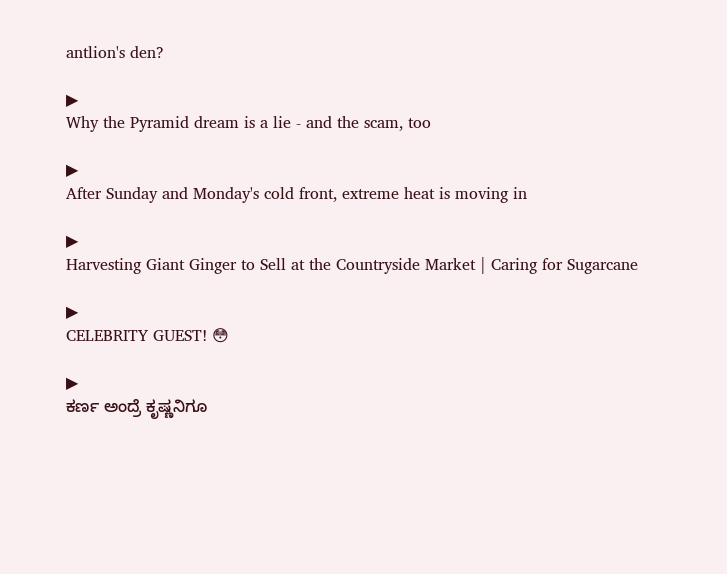antlion's den?

▶
Why the Pyramid dream is a lie - and the scam, too

▶
After Sunday and Monday's cold front, extreme heat is moving in

▶
Harvesting Giant Ginger to Sell at the Countryside Market | Caring for Sugarcane

▶
CELEBRITY GUEST! 😳

▶
ಕರ್ಣ ಅಂದ್ರೆ ಕೃಷ್ಣನಿಗೂ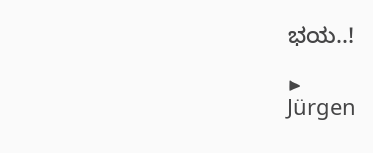ಭಯ..!

▶
Jürgen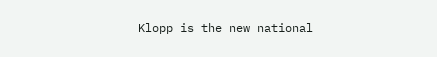Klopp is the new national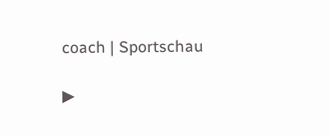coach | Sportschau

▶